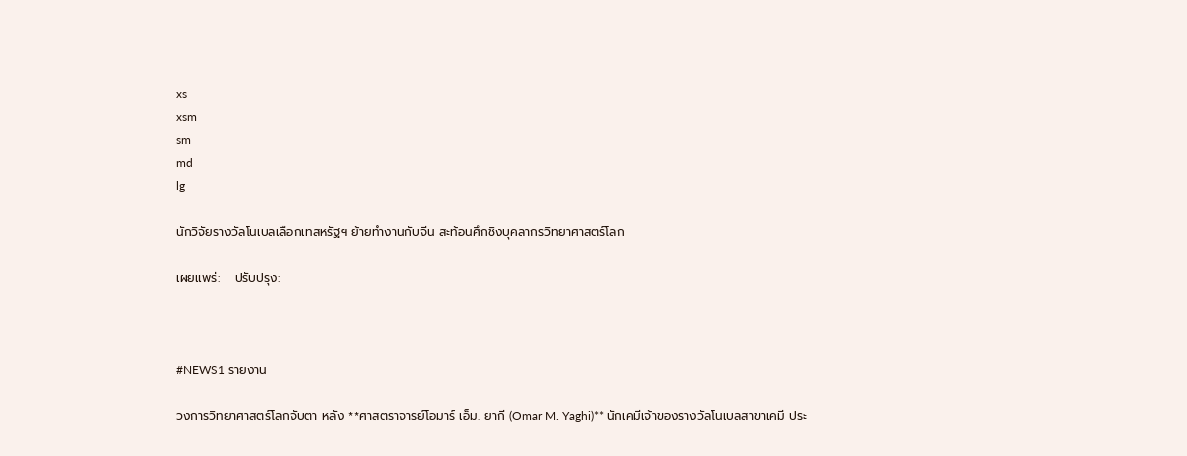xs
xsm
sm
md
lg

นักวิจัยรางวัลโนเบลเลือกเทสหรัฐฯ ย้ายทำงานกับจีน สะท้อนศึกชิงบุคลากรวิทยาศาสตร์โลก

เผยแพร่:   ปรับปรุง:



#NEWS1 รายงาน

วงการวิทยาศาสตร์โลกจับตา หลัง **ศาสตราจารย์โอมาร์ เอ็ม. ยากี (Omar M. Yaghi)** นักเคมีเจ้าของรางวัลโนเบลสาขาเคมี ประ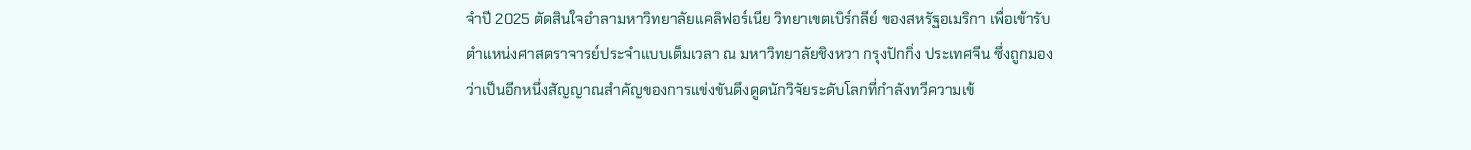จำปี 2025 ตัดสินใจอำลามหาวิทยาลัยแคลิฟอร์เนีย วิทยาเขตเบิร์กลีย์ ของสหรัฐอเมริกา เพื่อเข้ารับตำแหน่งศาสตราจารย์ประจำแบบเต็มเวลา ณ มหาวิทยาลัยชิงหวา กรุงปักกิ่ง ประเทศจีน ซึ่งถูกมองว่าเป็นอีกหนึ่งสัญญาณสำคัญของการแข่งขันดึงดูดนักวิจัยระดับโลกที่กำลังทวีความเข้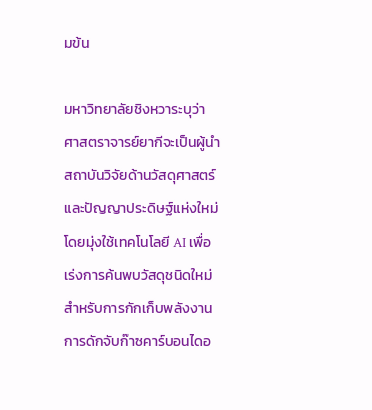มข้น

มหาวิทยาลัยชิงหวาระบุว่า ศาสตราจารย์ยากีจะเป็นผู้นำสถาบันวิจัยด้านวัสดุศาสตร์และปัญญาประดิษฐ์แห่งใหม่ โดยมุ่งใช้เทคโนโลยี AI เพื่อเร่งการค้นพบวัสดุชนิดใหม่สำหรับการกักเก็บพลังงาน การดักจับก๊าซคาร์บอนไดอ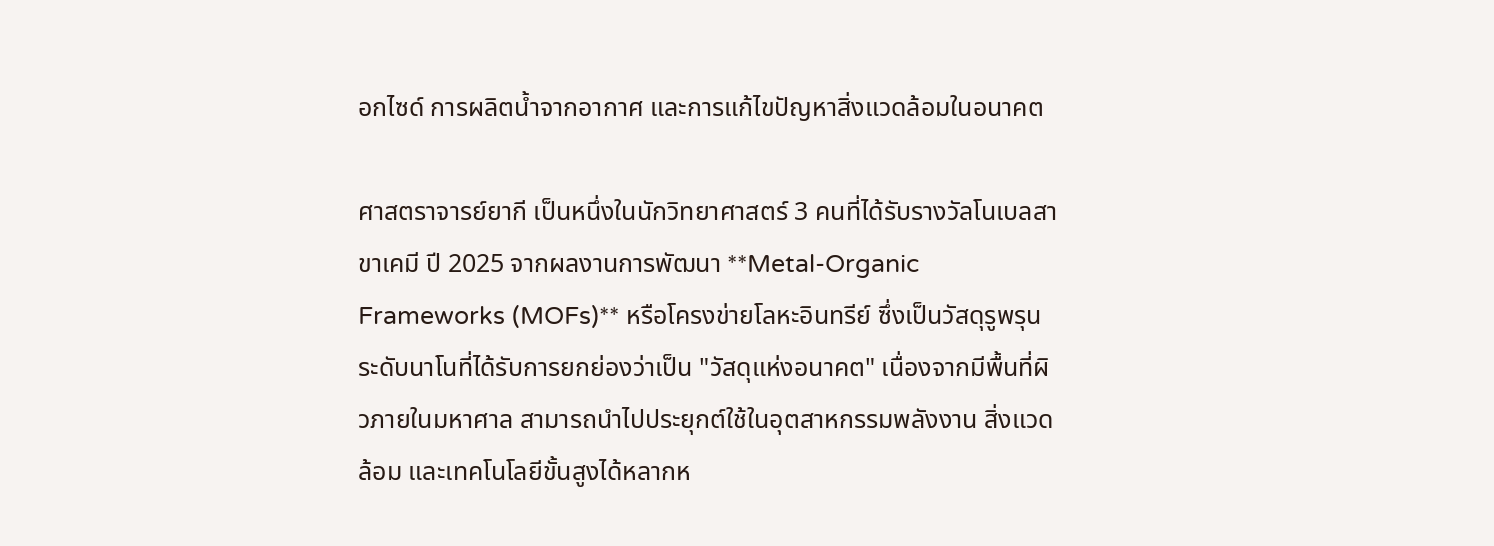อกไซด์ การผลิตน้ำจากอากาศ และการแก้ไขปัญหาสิ่งแวดล้อมในอนาคต

ศาสตราจารย์ยากี เป็นหนึ่งในนักวิทยาศาสตร์ 3 คนที่ได้รับรางวัลโนเบลสาขาเคมี ปี 2025 จากผลงานการพัฒนา **Metal-Organic Frameworks (MOFs)** หรือโครงข่ายโลหะอินทรีย์ ซึ่งเป็นวัสดุรูพรุนระดับนาโนที่ได้รับการยกย่องว่าเป็น "วัสดุแห่งอนาคต" เนื่องจากมีพื้นที่ผิวภายในมหาศาล สามารถนำไปประยุกต์ใช้ในอุตสาหกรรมพลังงาน สิ่งแวดล้อม และเทคโนโลยีขั้นสูงได้หลากห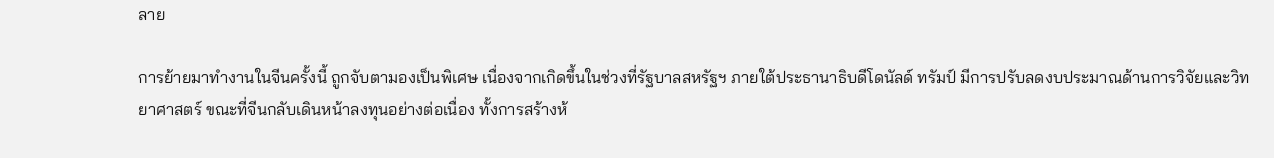ลาย

การย้ายมาทำงานในจีนครั้งนี้ ถูกจับตามองเป็นพิเศษ เนื่องจากเกิดขึ้นในช่วงที่รัฐบาลสหรัฐฯ ภายใต้ประธานาธิบดีโดนัลด์ ทรัมป์ มีการปรับลดงบประมาณด้านการวิจัยและวิทยาศาสตร์ ขณะที่จีนกลับเดินหน้าลงทุนอย่างต่อเนื่อง ทั้งการสร้างห้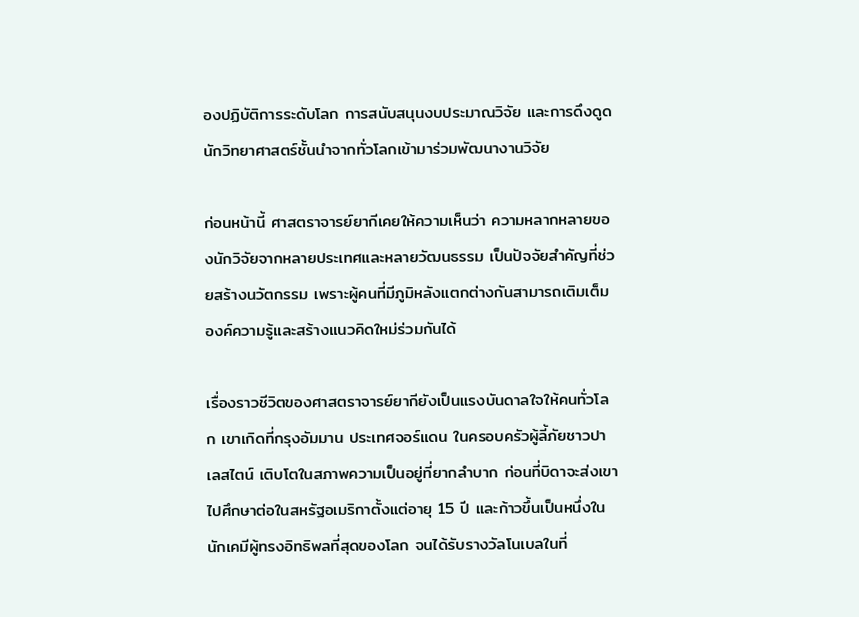องปฏิบัติการระดับโลก การสนับสนุนงบประมาณวิจัย และการดึงดูดนักวิทยาศาสตร์ชั้นนำจากทั่วโลกเข้ามาร่วมพัฒนางานวิจัย

ก่อนหน้านี้ ศาสตราจารย์ยากีเคยให้ความเห็นว่า ความหลากหลายของนักวิจัยจากหลายประเทศและหลายวัฒนธรรม เป็นปัจจัยสำคัญที่ช่วยสร้างนวัตกรรม เพราะผู้คนที่มีภูมิหลังแตกต่างกันสามารถเติมเต็มองค์ความรู้และสร้างแนวคิดใหม่ร่วมกันได้

เรื่องราวชีวิตของศาสตราจารย์ยากียังเป็นแรงบันดาลใจให้คนทั่วโลก เขาเกิดที่กรุงอัมมาน ประเทศจอร์แดน ในครอบครัวผู้ลี้ภัยชาวปาเลสไตน์ เติบโตในสภาพความเป็นอยู่ที่ยากลำบาก ก่อนที่บิดาจะส่งเขาไปศึกษาต่อในสหรัฐอเมริกาตั้งแต่อายุ 15 ปี และก้าวขึ้นเป็นหนึ่งในนักเคมีผู้ทรงอิทธิพลที่สุดของโลก จนได้รับรางวัลโนเบลในที่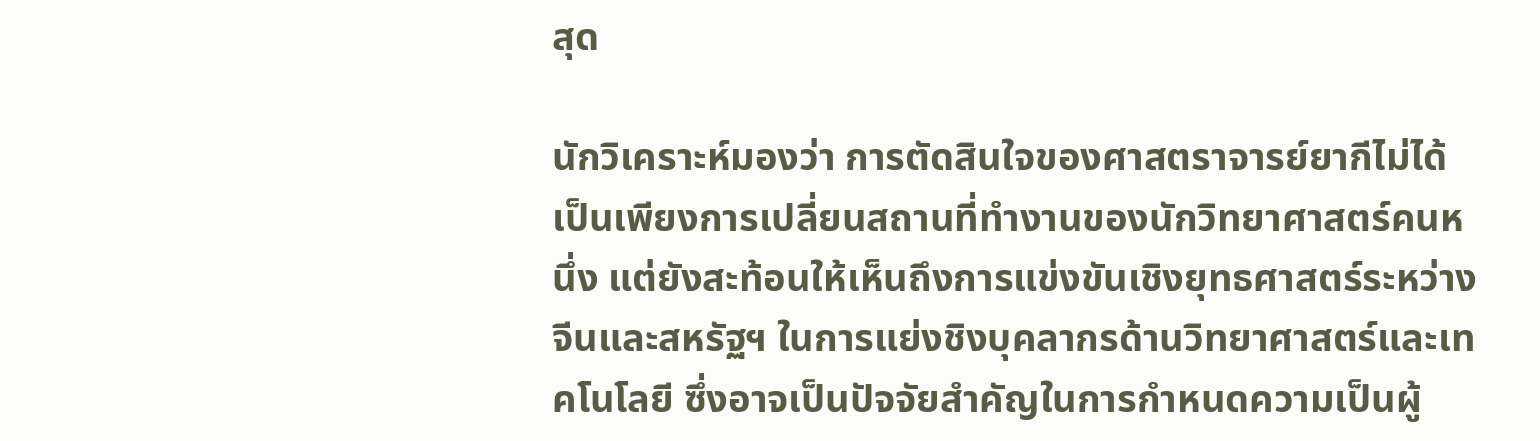สุด

นักวิเคราะห์มองว่า การตัดสินใจของศาสตราจารย์ยากีไม่ได้เป็นเพียงการเปลี่ยนสถานที่ทำงานของนักวิทยาศาสตร์คนหนึ่ง แต่ยังสะท้อนให้เห็นถึงการแข่งขันเชิงยุทธศาสตร์ระหว่างจีนและสหรัฐฯ ในการแย่งชิงบุคลากรด้านวิทยาศาสตร์และเทคโนโลยี ซึ่งอาจเป็นปัจจัยสำคัญในการกำหนดความเป็นผู้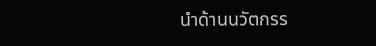นำด้านนวัตกรร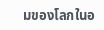มของโลกในอ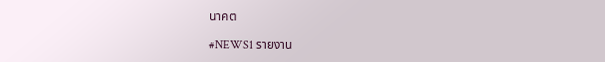นาคต

#NEWS1 รายงาน